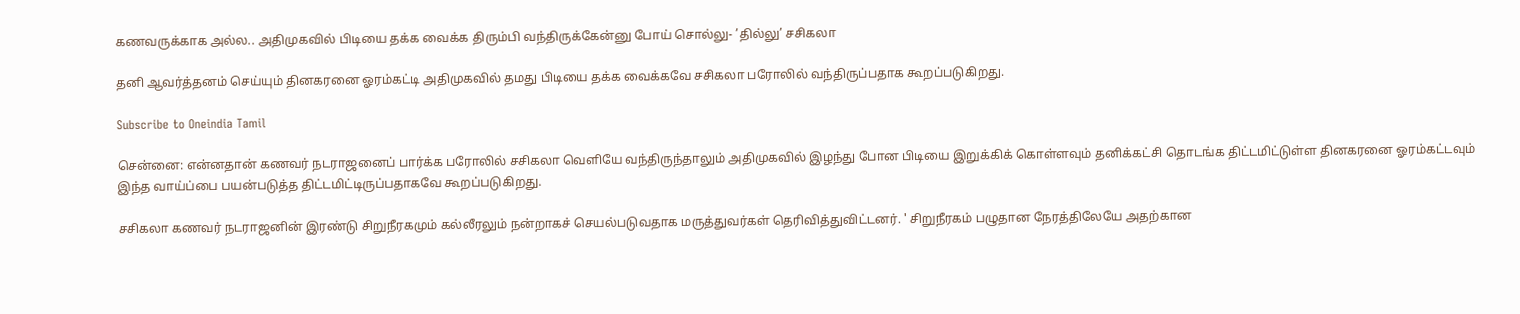கணவருக்காக அல்ல.. அதிமுகவில் பிடியை தக்க வைக்க திரும்பி வந்திருக்கேன்னு போய் சொல்லு- ’தில்லு’ சசிகலா

தனி ஆவர்த்தனம் செய்யும் தினகரனை ஓரம்கட்டி அதிமுகவில் தமது பிடியை தக்க வைக்கவே சசிகலா பரோலில் வந்திருப்பதாக கூறப்படுகிறது.

Subscribe to Oneindia Tamil

சென்னை: என்னதான் கணவர் நடராஜனைப் பார்க்க பரோலில் சசிகலா வெளியே வந்திருந்தாலும் அதிமுகவில் இழந்து போன பிடியை இறுக்கிக் கொள்ளவும் தனிக்கட்சி தொடங்க திட்டமிட்டுள்ள தினகரனை ஓரம்கட்டவும் இந்த வாய்ப்பை பயன்படுத்த திட்டமிட்டிருப்பதாகவே கூறப்படுகிறது.

சசிகலா கணவர் நடராஜனின் இரண்டு சிறுநீரகமும் கல்லீரலும் நன்றாகச் செயல்படுவதாக மருத்துவர்கள் தெரிவித்துவிட்டனர். ' சிறுநீரகம் பழுதான நேரத்திலேயே அதற்கான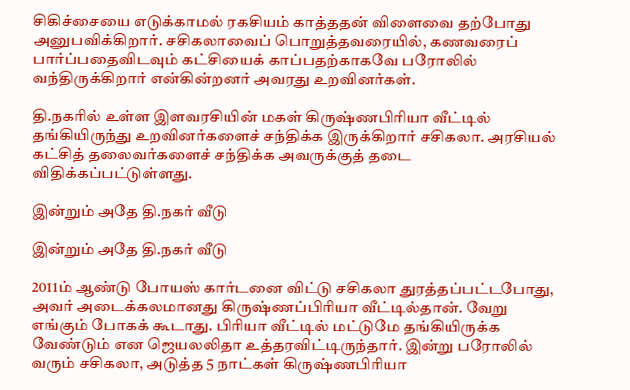சிகிச்சையை எடுக்காமல் ரகசியம் காத்ததன் விளைவை தற்போது அனுபவிக்கிறார். சசிகலாவைப் பொறுத்தவரையில், கணவரைப் பார்ப்பதைவிடவும் கட்சியைக் காப்பதற்காகவே பரோலில் வந்திருக்கிறார் என்கின்றனர் அவரது உறவினர்கள்.

தி.நகரில் உள்ள இளவரசியின் மகள் கிருஷ்ணபிரியா வீட்டில் தங்கியிருந்து உறவினர்களைச் சந்திக்க இருக்கிறார் சசிகலா. அரசியல் கட்சித் தலைவர்களைச் சந்திக்க அவருக்குத் தடை விதிக்கப்பட்டுள்ளது.

இன்றும் அதே தி.நகர் வீடு

இன்றும் அதே தி.நகர் வீடு

2011ம் ஆண்டு போயஸ் கார்டனை விட்டு சசிகலா துரத்தப்பட்டபோது, அவர் அடைக்கலமானது கிருஷ்ணப்பிரியா வீட்டில்தான். வேறு எங்கும் போகக் கூடாது. பிரியா வீட்டில் மட்டுமே தங்கியிருக்க வேண்டும் என ஜெயலலிதா உத்தரவிட்டிருந்தார். இன்று பரோலில் வரும் சசிகலா, அடுத்த 5 நாட்கள் கிருஷ்ணபிரியா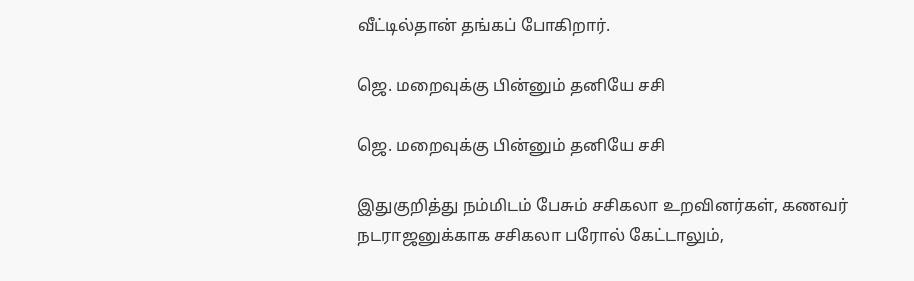வீட்டில்தான் தங்கப் போகிறார்.

ஜெ. மறைவுக்கு பின்னும் தனியே சசி

ஜெ. மறைவுக்கு பின்னும் தனியே சசி

இதுகுறித்து நம்மிடம் பேசும் சசிகலா உறவினர்கள், கணவர் நடராஜனுக்காக சசிகலா பரோல் கேட்டாலும்,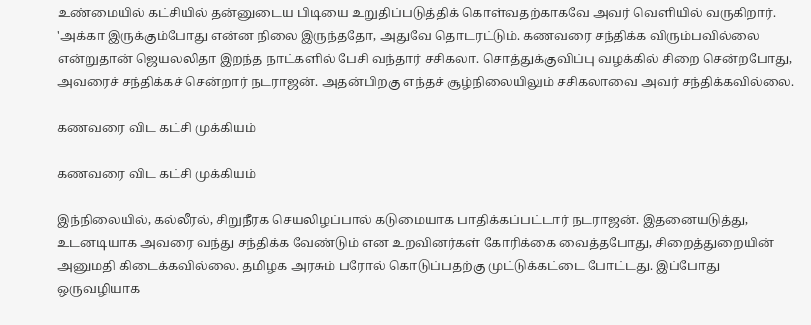உண்மையில் கட்சியில் தன்னுடைய பிடியை உறுதிப்படுத்திக் கொள்வதற்காகவே அவர் வெளியில் வருகிறார். 'அக்கா இருக்கும்போது என்ன நிலை இருந்ததோ, அதுவே தொடரட்டும். கணவரை சந்திக்க விரும்பவில்லை என்றுதான் ஜெயலலிதா இறந்த நாட்களில் பேசி வந்தார் சசிகலா. சொத்துக்குவிப்பு வழக்கில் சிறை சென்றபோது, அவரைச் சந்திக்கச் சென்றார் நடராஜன். அதன்பிறகு எந்தச் சூழ்நிலையிலும் சசிகலாவை அவர் சந்திக்கவில்லை.

கணவரை விட கட்சி முக்கியம்

கணவரை விட கட்சி முக்கியம்

இந்நிலையில், கல்லீரல், சிறுநீரக செயலிழப்பால் கடுமையாக பாதிக்கப்பட்டார் நடராஜன். இதனையடுத்து, உடனடியாக அவரை வந்து சந்திக்க வேண்டும் என உறவினர்கள் கோரிக்கை வைத்தபோது, சிறைத்துறையின் அனுமதி கிடைக்கவில்லை. தமிழக அரசும் பரோல் கொடுப்பதற்கு முட்டுக்கட்டை போட்டது. இப்போது ஒருவழியாக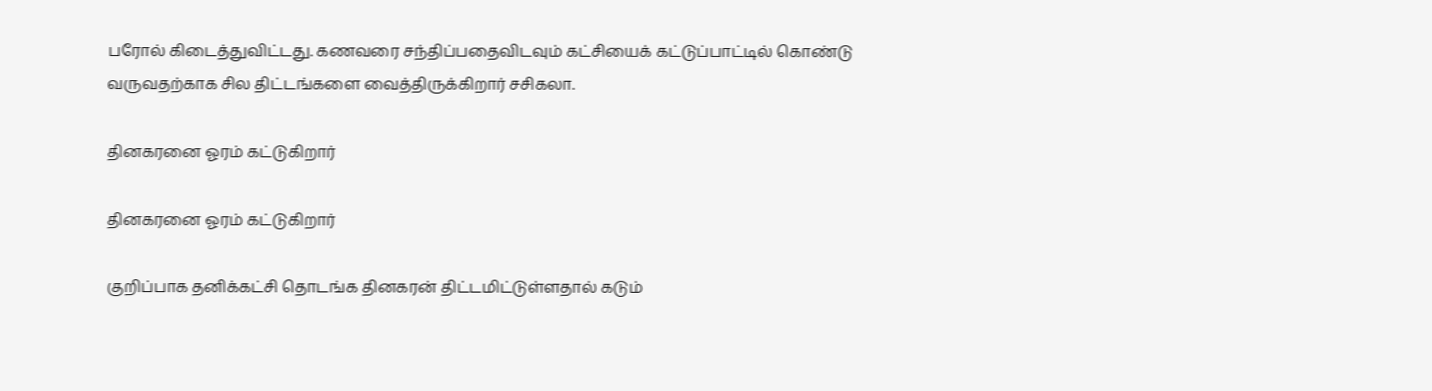பரோல் கிடைத்துவிட்டது. கணவரை சந்திப்பதைவிடவும் கட்சியைக் கட்டுப்பாட்டில் கொண்டு வருவதற்காக சில திட்டங்களை வைத்திருக்கிறார் சசிகலா.

தினகரனை ஓரம் கட்டுகிறார்

தினகரனை ஓரம் கட்டுகிறார்

குறிப்பாக தனிக்கட்சி தொடங்க தினகரன் திட்டமிட்டுள்ளதால் கடும்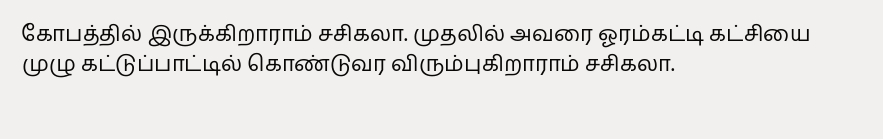கோபத்தில் இருக்கிறாராம் சசிகலா. முதலில் அவரை ஓரம்கட்டி கட்சியை முழு கட்டுப்பாட்டில் கொண்டுவர விரும்புகிறாராம் சசிகலா.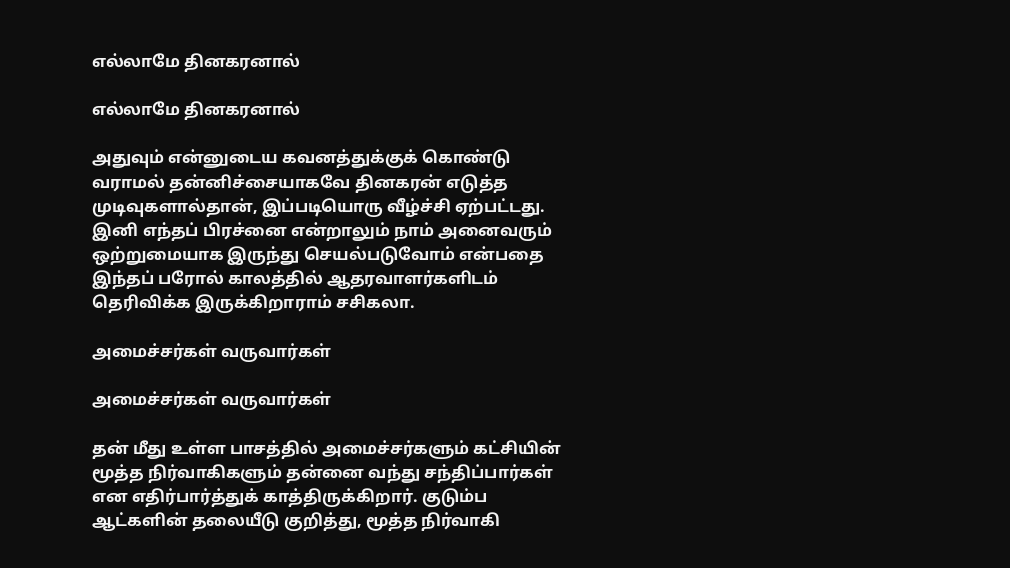எல்லாமே தினகரனால்

எல்லாமே தினகரனால்

அதுவும் என்னுடைய கவனத்துக்குக் கொண்டு வராமல் தன்னிச்சையாகவே தினகரன் எடுத்த முடிவுகளால்தான், இப்படியொரு வீழ்ச்சி ஏற்பட்டது. இனி எந்தப் பிரச்னை என்றாலும் நாம் அனைவரும் ஒற்றுமையாக இருந்து செயல்படுவோம் என்பதை இந்தப் பரோல் காலத்தில் ஆதரவாளர்களிடம் தெரிவிக்க இருக்கிறாராம் சசிகலா.

அமைச்சர்கள் வருவார்கள்

அமைச்சர்கள் வருவார்கள்

தன் மீது உள்ள பாசத்தில் அமைச்சர்களும் கட்சியின் மூத்த நிர்வாகிகளும் தன்னை வந்து சந்திப்பார்கள் என எதிர்பார்த்துக் காத்திருக்கிறார். குடும்ப ஆட்களின் தலையீடு குறித்து, மூத்த நிர்வாகி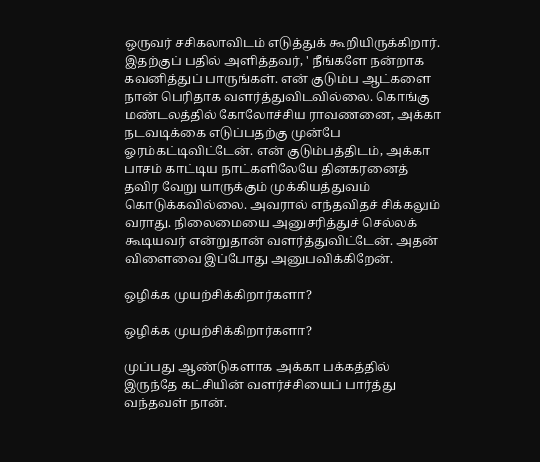ஒருவர் சசிகலாவிடம் எடுத்துக் கூறியிருக்கிறார். இதற்குப் பதில் அளித்தவர், ' நீங்களே நன்றாக கவனித்துப் பாருங்கள். என் குடும்ப ஆட்களை நான் பெரிதாக வளர்த்துவிடவில்லை. கொங்கு மண்டலத்தில் கோலோச்சிய ராவணனை, அக்கா நடவடிக்கை எடுப்பதற்கு முன்பே ஓரம்கட்டிவிட்டேன். என் குடும்பத்திடம், அக்கா பாசம் காட்டிய நாட்களிலேயே தினகரனைத் தவிர வேறு யாருக்கும் முக்கியத்துவம் கொடுக்கவில்லை. அவரால் எந்தவிதச் சிக்கலும் வராது. நிலைமையை அனுசரித்துச் செல்லக் கூடியவர் என்றுதான் வளர்த்துவிட்டேன். அதன் விளைவை இப்போது அனுபவிக்கிறேன்.

ஒழிக்க முயற்சிக்கிறார்களா?

ஒழிக்க முயற்சிக்கிறார்களா?

முப்பது ஆண்டுகளாக அக்கா பக்கத்தில் இருந்தே கட்சியின் வளர்ச்சியைப் பார்த்து வந்தவள் நான்.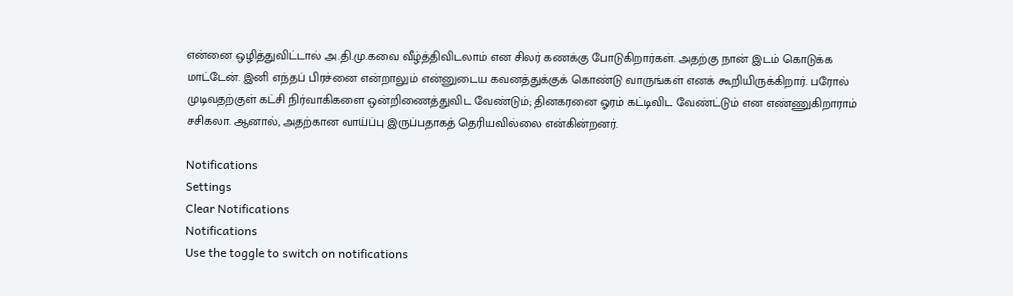என்னை ஒழித்துவிட்டால் அ.தி.மு.கவை வீழ்த்திவிடலாம் என சிலர் கணக்கு போடுகிறார்கள். அதற்கு நான் இடம் கொடுக்க மாட்டேன். இனி எந்தப் பிரச்னை என்றாலும் என்னுடைய கவனத்துக்குக் கொண்டு வாருங்கள் எனக் கூறியிருக்கிறார். பரோல் முடிவதற்குள் கட்சி நிர்வாகிகளை ஒன்றிணைத்துவிட வேண்டும்; தினகரனை ஓரம் கட்டிவிட வேண்ட்டும் என எண்ணுகிறாராம் சசிகலா. ஆனால், அதற்கான வாய்ப்பு இருப்பதாகத் தெரியவில்லை என்கின்றனர்.

Notifications
Settings
Clear Notifications
Notifications
Use the toggle to switch on notifications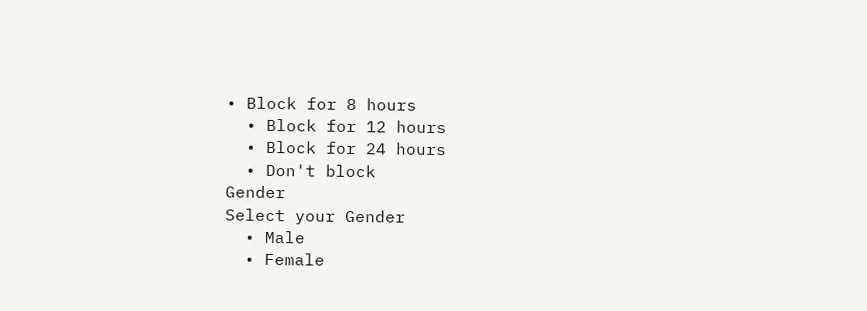• Block for 8 hours
  • Block for 12 hours
  • Block for 24 hours
  • Don't block
Gender
Select your Gender
  • Male
  • Female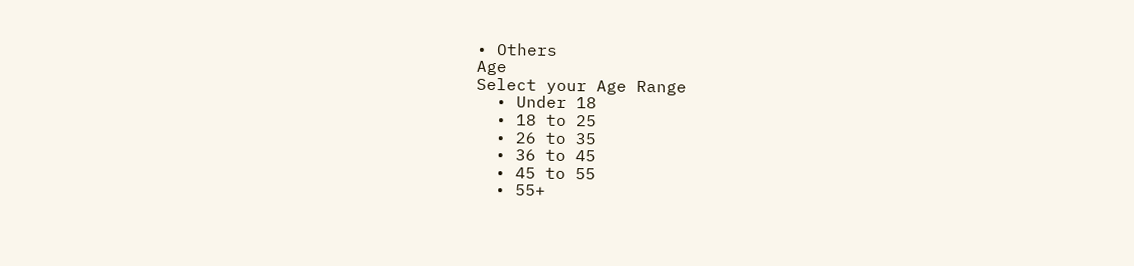• Others
Age
Select your Age Range
  • Under 18
  • 18 to 25
  • 26 to 35
  • 36 to 45
  • 45 to 55
  • 55+